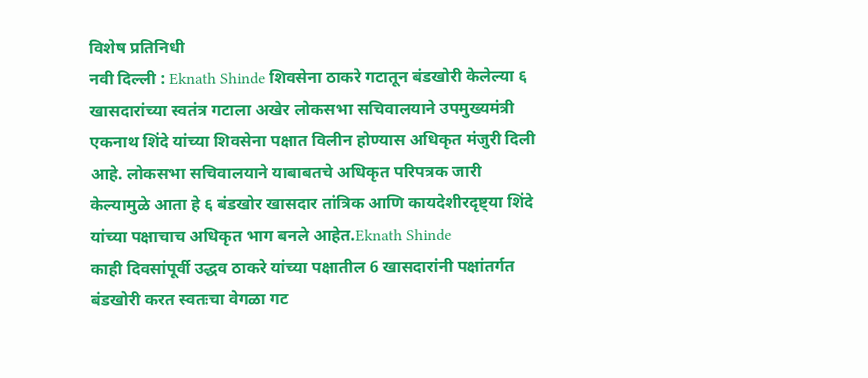विशेष प्रतिनिधी
नवी दिल्ली : Eknath Shinde शिवसेना ठाकरे गटातून बंडखोरी केलेल्या ६ खासदारांच्या स्वतंत्र गटाला अखेर लोकसभा सचिवालयाने उपमुख्यमंत्री एकनाथ शिंदे यांच्या शिवसेना पक्षात विलीन होण्यास अधिकृत मंजुरी दिली आहे. लोकसभा सचिवालयाने याबाबतचे अधिकृत परिपत्रक जारी केल्यामुळे आता हे ६ बंडखोर खासदार तांत्रिक आणि कायदेशीरदृष्ट्या शिंदे यांच्या पक्षाचाच अधिकृत भाग बनले आहेत.Eknath Shinde
काही दिवसांपूर्वी उद्धव ठाकरे यांच्या पक्षातील 6 खासदारांनी पक्षांतर्गत बंडखोरी करत स्वतःचा वेगळा गट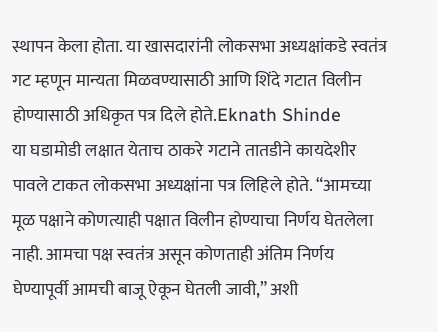स्थापन केला होता. या खासदारांनी लोकसभा अध्यक्षांकडे स्वतंत्र गट म्हणून मान्यता मिळवण्यासाठी आणि शिंदे गटात विलीन होण्यासाठी अधिकृत पत्र दिले होते.Eknath Shinde
या घडामोडी लक्षात येताच ठाकरे गटाने तातडीने कायदेशीर पावले टाकत लोकसभा अध्यक्षांना पत्र लिहिले होते. “आमच्या मूळ पक्षाने कोणत्याही पक्षात विलीन होण्याचा निर्णय घेतलेला नाही. आमचा पक्ष स्वतंत्र असून कोणताही अंतिम निर्णय घेण्यापूर्वी आमची बाजू ऐकून घेतली जावी,” अशी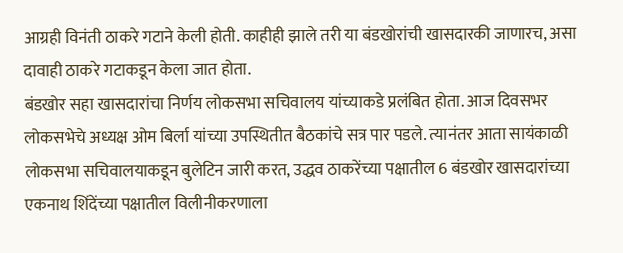आग्रही विनंती ठाकरे गटाने केली होती. काहीही झाले तरी या बंडखोरांची खासदारकी जाणारच, असा दावाही ठाकरे गटाकडून केला जात होता.
बंडखोर सहा खासदारांचा निर्णय लोकसभा सचिवालय यांच्याकडे प्रलंबित होता. आज दिवसभर लोकसभेचे अध्यक्ष ओम बिर्ला यांच्या उपस्थितीत बैठकांचे सत्र पार पडले. त्यानंतर आता सायंकाळी लोकसभा सचिवालयाकडून बुलेटिन जारी करत, उद्धव ठाकरेंच्या पक्षातील 6 बंडखोर खासदारांच्या एकनाथ शिंदेंच्या पक्षातील विलीनीकरणाला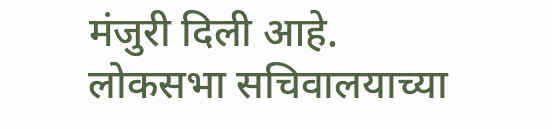मंजुरी दिली आहे.
लोकसभा सचिवालयाच्या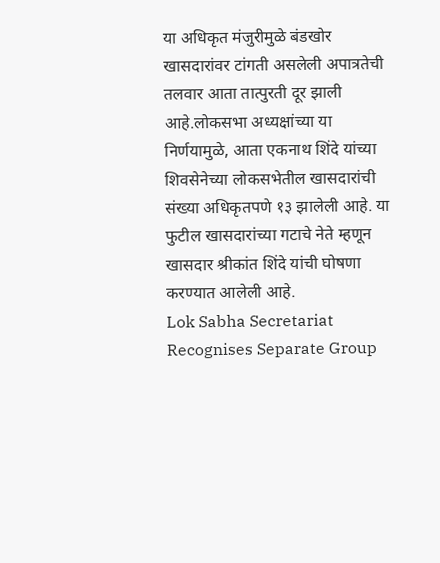या अधिकृत मंजुरीमुळे बंडखोर खासदारांवर टांगती असलेली अपात्रतेची तलवार आता तात्पुरती दूर झाली आहे.लोकसभा अध्यक्षांच्या या निर्णयामुळे, आता एकनाथ शिंदे यांच्या शिवसेनेच्या लोकसभेतील खासदारांची संख्या अधिकृतपणे १३ झालेली आहे. या फुटील खासदारांच्या गटाचे नेते म्हणून खासदार श्रीकांत शिंदे यांची घोषणा करण्यात आलेली आहे.
Lok Sabha Secretariat Recognises Separate Group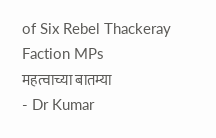of Six Rebel Thackeray Faction MPs
महत्वाच्या बातम्या
- Dr Kumar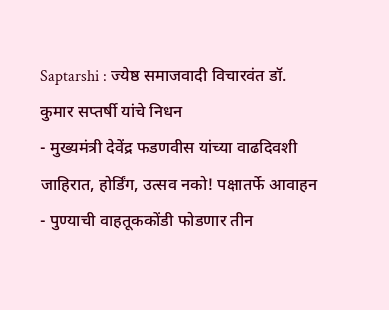Saptarshi : ज्येष्ठ समाजवादी विचारवंत डॉ. कुमार सप्तर्षी यांचे निधन
- मुख्यमंत्री देवेंद्र फडणवीस यांच्या वाढदिवशी जाहिरात, होर्डिंग, उत्सव नको! पक्षातर्फे आवाहन
- पुण्याची वाहतूककोंडी फोडणार तीन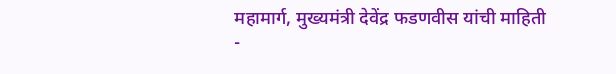महामार्ग, मुख्यमंत्री देवेंद्र फडणवीस यांची माहिती
-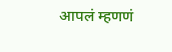आपलं म्हणणं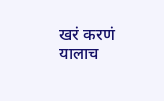खरं करणं यालाच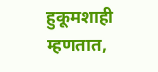हुकूमशाही म्हणतात,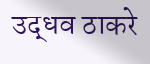उद्धव ठाकरे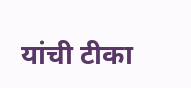यांची टीका